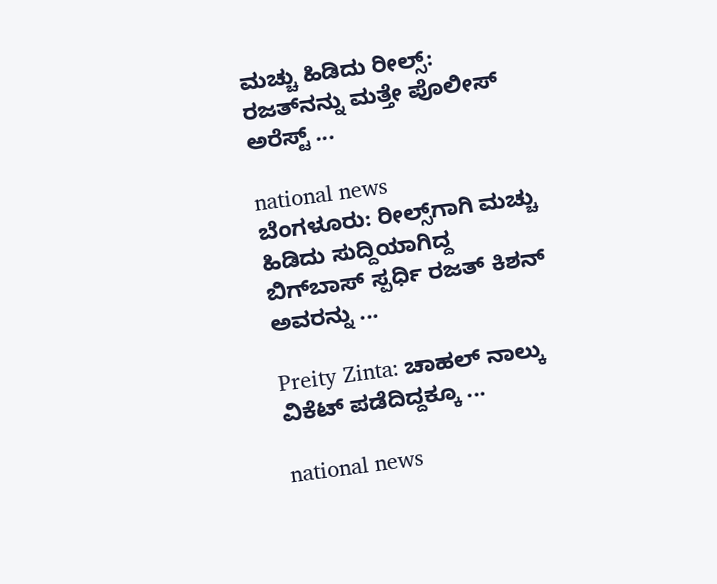ಮಚ್ಚು ಹಿಡಿದು ರೀಲ್ಸ್‌: ರಜತ್‌ನನ್ನು ಮತ್ತೇ ಪೊಲೀಸ್ ಅರೆಸ್ಟ್ ...

national news
ಬೆಂಗಳೂರು: ರೀಲ್ಸ್‌ಗಾಗಿ ಮಚ್ಚು ಹಿಡಿದು ಸುದ್ದಿಯಾಗಿದ್ದ ಬಿಗ್‌ಬಾಸ್‌ ಸ್ಪರ್ಧಿ ರಜತ್ ಕಿಶನ್ ಅವರನ್ನು ...

Preity Zinta: ಚಾಹಲ್ ನಾಲ್ಕು ವಿಕೆಟ್ ಪಡೆದಿದ್ದಕ್ಕೂ ...

national news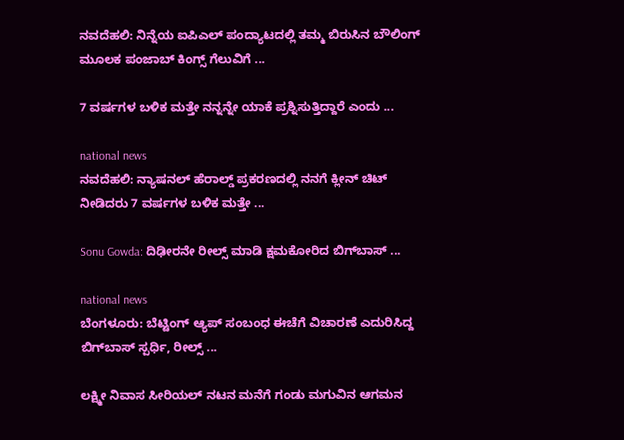ನವದೆಹಲಿ: ನಿನ್ನೆಯ ಐಪಿಎಲ್‌ ಪಂದ್ಯಾಟದಲ್ಲಿ ತಮ್ಮ ಬಿರುಸಿನ ಬೌಲಿಂಗ್ ಮೂಲಕ ಪಂಜಾಬ್ ಕಿಂಗ್ಸ್ ಗೆಲುವಿಗೆ ...

7 ವರ್ಷಗಳ ಬಳಿಕ ಮತ್ತೇ ನನ್ನನ್ನೇ ಯಾಕೆ ಪ್ರಶ್ನಿಸುತ್ತಿದ್ದಾರೆ ಎಂದು ...

national news
ನವದೆಹಲಿ: ನ್ಯಾಷನಲ್ ಹೆರಾಲ್ಡ್‌ ಪ್ರಕರಣದಲ್ಲಿ ನನಗೆ ಕ್ಲೀನ್ ಚಿಟ್ ನೀಡಿದರು 7 ವರ್ಷಗಳ ಬಳಿಕ ಮತ್ತೇ ...

Sonu Gowda: ದಿಢೀರನೇ ರೀಲ್ಸ್ ಮಾಡಿ ಕ್ಷಮಕೋರಿದ ಬಿಗ್‌ಬಾಸ್‌ ...

national news
ಬೆಂಗಳೂರು: ಬೆಟ್ಟಿಂಗ್ ಆ್ಯಪ್ ಸಂಬಂಧ ಈಚೆಗೆ ವಿಚಾರಣೆ ಎದುರಿಸಿದ್ದ ಬಿಗ್‌ಬಾಸ್ ಸ್ಪರ್ಧಿ, ರೀಲ್ಸ್‌ ...

ಲಕ್ಷ್ಮೀ ನಿವಾಸ ಸೀರಿಯಲ್ ನಟನ ಮನೆಗೆ ಗಂಡು ಮಗುವಿನ ಆಗಮನ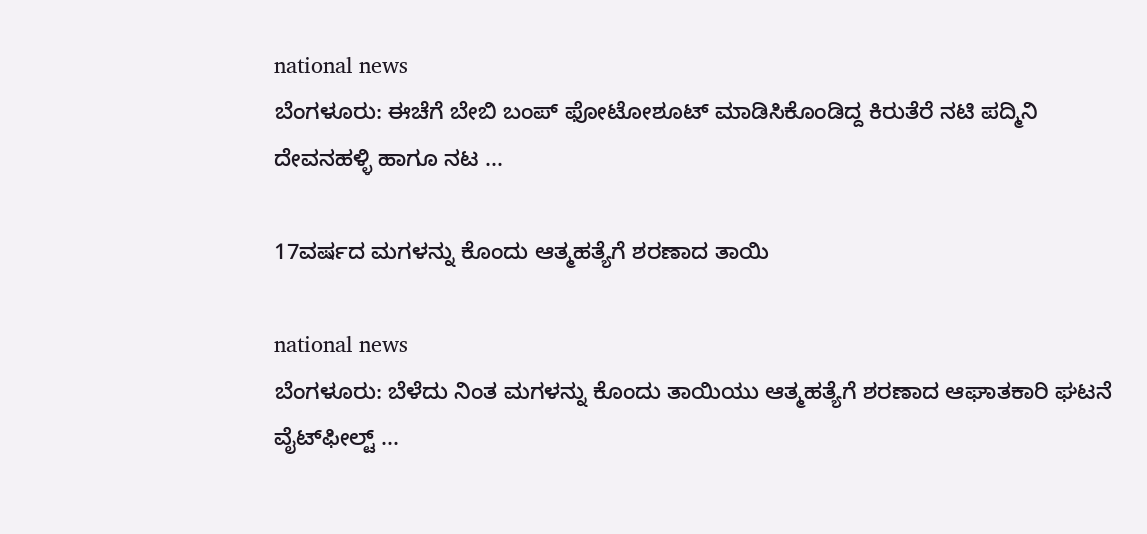national news
ಬೆಂಗಳೂರು: ಈಚೆಗೆ ಬೇಬಿ ಬಂಪ್ ಫೋಟೋಶೂಟ್ ಮಾಡಿಸಿಕೊಂಡಿದ್ದ ಕಿರುತೆರೆ ನಟಿ ಪದ್ಮಿನಿ ದೇವನಹಳ್ಳಿ ಹಾಗೂ ನಟ ...

17ವರ್ಷದ ಮಗಳನ್ನು ಕೊಂದು ಆತ್ಮಹತ್ಯೆಗೆ ಶರಣಾದ ತಾಯಿ

national news
ಬೆಂಗಳೂರು: ಬೆಳೆದು ನಿಂತ ಮಗಳನ್ನು ಕೊಂದು ತಾಯಿಯು ಆತ್ಮಹತ್ಯೆಗೆ ಶರಣಾದ ಆಘಾತಕಾರಿ ಘಟನೆ ವೈಟ್‌ಫೀಲ್ಟ್‌ ...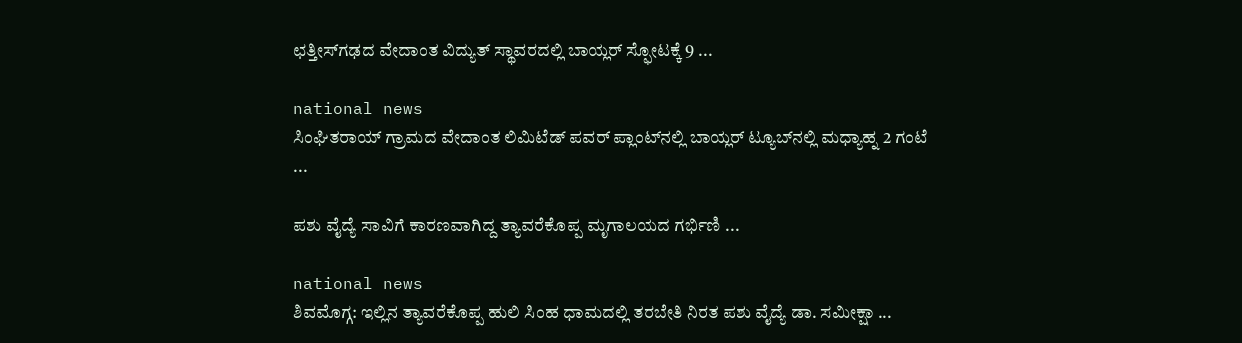ಛತ್ತೀಸ್‌ಗಢದ ವೇದಾಂತ ವಿದ್ಯುತ್ ಸ್ಥಾವರದಲ್ಲಿ ಬಾಯ್ಲರ್ ಸ್ಫೋಟಕ್ಕೆ 9 ...

national news
ಸಿಂಘಿತರಾಯ್ ಗ್ರಾಮದ ವೇದಾಂತ ಲಿಮಿಟೆಡ್ ಪವರ್ ಪ್ಲಾಂಟ್‌ನಲ್ಲಿ ಬಾಯ್ಲರ್ ಟ್ಯೂಬ್‌ನಲ್ಲಿ ಮಧ್ಯಾಹ್ನ 2 ಗಂಟೆ ...

ಪಶು ವೈದ್ಯೆ ಸಾವಿಗೆ ಕಾರಣವಾಗಿದ್ದ ತ್ಯಾವರೆಕೊಪ್ಪ ಮೃಗಾಲಯದ ಗರ್ಭಿಣಿ ...

national news
ಶಿವಮೊಗ್ಗ: ಇಲ್ಲಿನ ತ್ಯಾವರೆಕೊಪ್ಪ ಹುಲಿ ಸಿಂಹ ಧಾಮದಲ್ಲಿ ತರಬೇತಿ ನಿರತ ಪಶು ವೈದ್ಯೆ ಡಾ. ಸಮೀಕ್ಷಾ ...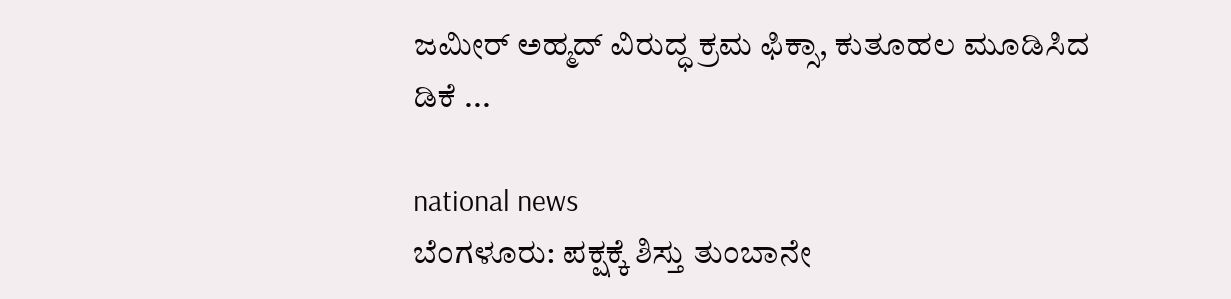ಜಮೀರ್ ಅಹ್ಮದ್‌ ವಿರುದ್ಧ ಕ್ರಮ ಫಿಕ್ಸಾ, ಕುತೂಹಲ ಮೂಡಿಸಿದ ಡಿಕೆ ...

national news
ಬೆಂಗಳೂರು: ಪಕ್ಷಕ್ಕೆ ಶಿಸ್ತು ತುಂಬಾನೇ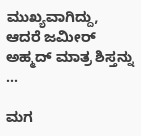ಮುಖ್ಯವಾಗಿದ್ದು, ಆದರೆ ಜಮೀರ್ ಅಹ್ಮದ್‌ ಮಾತ್ರ ಶಿಸ್ತನ್ನು ...

ಮಗ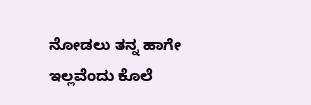ನೋಡಲು ತನ್ನ ಹಾಗೇ ಇಲ್ಲವೆಂದು ಕೊಲೆ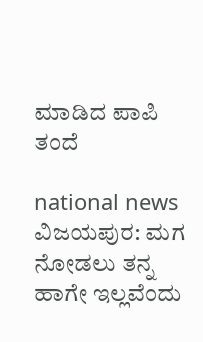ಮಾಡಿದ ಪಾಪಿ ತಂದೆ

national news
ವಿಜಯಪುರ: ಮಗ ನೋಡಲು ತನ್ನ ಹಾಗೇ ಇಲ್ಲವೆಂದು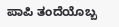ಪಾಪಿ ತಂದೆಯೊಬ್ಬ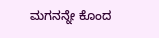ಮಗನನ್ನೇ ಕೊಂದ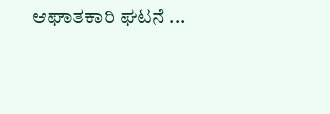ಆಘಾತಕಾರಿ ಘಟನೆ ...